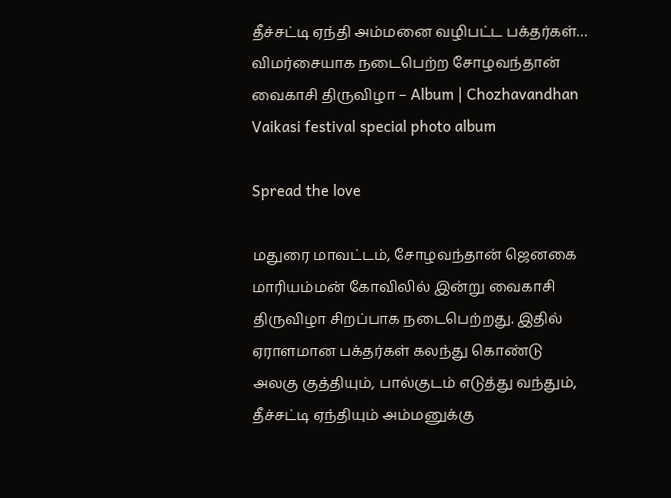தீச்சட்டி ஏந்தி அம்மனை வழிபட்ட பக்தர்கள்… விமர்சையாக நடைபெற்ற சோழவந்தான் வைகாசி திருவிழா – Album | Chozhavandhan Vaikasi festival special photo album

Spread the love

மதுரை மாவட்டம், சோழவந்தான் ஜெனகை மாரியம்மன் கோவிலில் இன்று வைகாசி திருவிழா சிறப்பாக நடைபெற்றது. இதில் ஏராளமான பக்தர்கள் கலந்து கொண்டு அலகு குத்தியும், பால்குடம் எடுத்து வந்தும், தீச்சட்டி ஏந்தியும் அம்மனுக்கு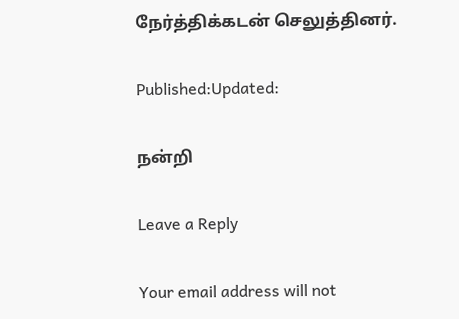நேர்த்திக்கடன் செலுத்தினர்.

Published:Updated:

நன்றி

Leave a Reply

Your email address will not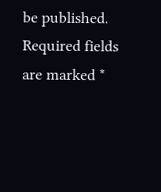be published. Required fields are marked *